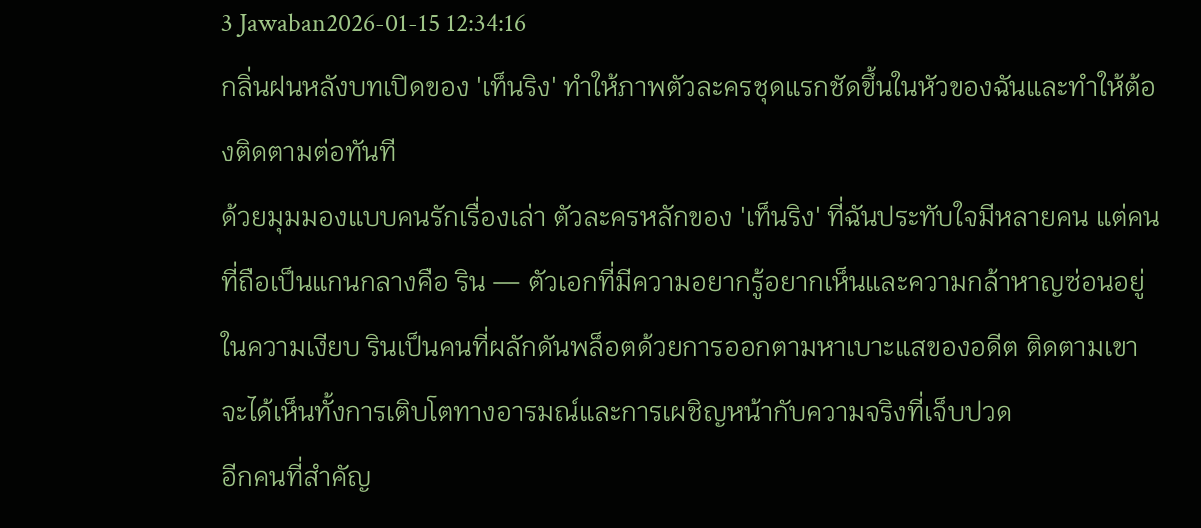3 Jawaban2026-01-15 12:34:16
กลิ่นฝนหลังบทเปิดของ 'เท็นริง' ทำให้ภาพตัวละครชุดแรกชัดขึ้นในหัวของฉันและทำให้ต้องติดตามต่อทันที
ด้วยมุมมองแบบคนรักเรื่องเล่า ตัวละครหลักของ 'เท็นริง' ที่ฉันประทับใจมีหลายคน แต่คนที่ถือเป็นแกนกลางคือ ริน — ตัวเอกที่มีความอยากรู้อยากเห็นและความกล้าหาญซ่อนอยู่ในความเงียบ รินเป็นคนที่ผลักดันพล็อตด้วยการออกตามหาเบาะแสของอดีต ติดตามเขาจะได้เห็นทั้งการเติบโตทางอารมณ์และการเผชิญหน้ากับความจริงที่เจ็บปวด
อีกคนที่สำคัญ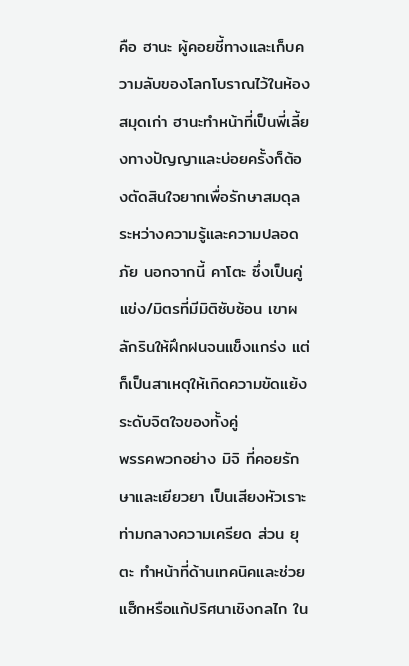คือ ฮานะ ผู้คอยชี้ทางและเก็บความลับของโลกโบราณไว้ในห้องสมุดเก่า ฮานะทำหน้าที่เป็นพี่เลี้ยงทางปัญญาและบ่อยครั้งก็ต้องตัดสินใจยากเพื่อรักษาสมดุลระหว่างความรู้และความปลอดภัย นอกจากนี้ คาโตะ ซึ่งเป็นคู่แข่ง/มิตรที่มีมิติซับซ้อน เขาผลักรินให้ฝึกฝนจนแข็งแกร่ง แต่ก็เป็นสาเหตุให้เกิดความขัดแย้งระดับจิตใจของทั้งคู่
พรรคพวกอย่าง มิจิ ที่คอยรักษาและเยียวยา เป็นเสียงหัวเราะท่ามกลางความเครียด ส่วน ยุตะ ทำหน้าที่ด้านเทคนิคและช่วยแฮ็กหรือแก้ปริศนาเชิงกลไก ใน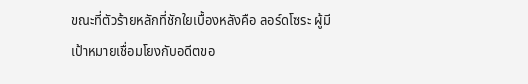ขณะที่ตัวร้ายหลักที่ชักใยเบื้องหลังคือ ลอร์ดโซระ ผู้มีเป้าหมายเชื่อมโยงกับอดีตขอ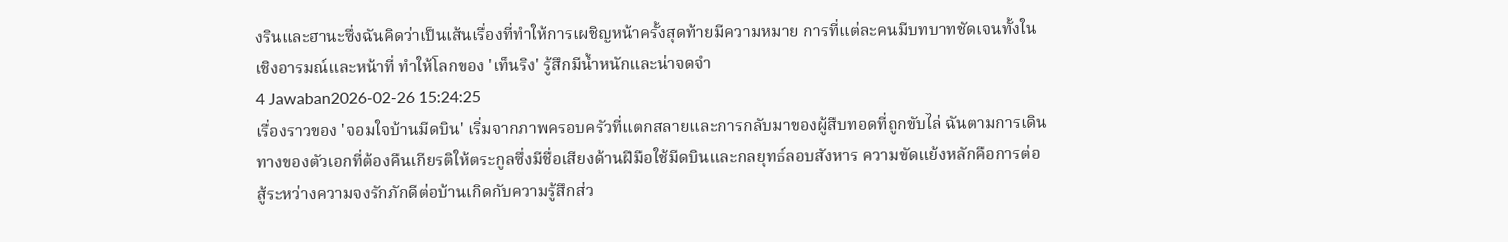งรินและฮานะซึ่งฉันคิดว่าเป็นเส้นเรื่องที่ทำให้การเผชิญหน้าครั้งสุดท้ายมีความหมาย การที่แต่ละคนมีบทบาทชัดเจนทั้งในเชิงอารมณ์และหน้าที่ ทำให้โลกของ 'เท็นริง' รู้สึกมีน้ำหนักและน่าจดจำ
4 Jawaban2026-02-26 15:24:25
เรื่องราวของ 'จอมใจบ้านมีดบิน' เริ่มจากภาพครอบครัวที่แตกสลายและการกลับมาของผู้สืบทอดที่ถูกขับไล่ ฉันตามการเดินทางของตัวเอกที่ต้องคืนเกียรติให้ตระกูลซึ่งมีชื่อเสียงด้านฝีมือใช้มีดบินและกลยุทธ์ลอบสังหาร ความขัดแย้งหลักคือการต่อสู้ระหว่างความจงรักภักดีต่อบ้านเกิดกับความรู้สึกส่ว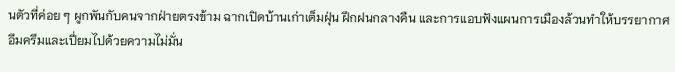นตัวที่ค่อย ๆ ผูกพันกับคนจากฝ่ายตรงข้าม ฉากเปิดบ้านเก่าเต็มฝุ่น ฝึกฝนกลางคืน และการแอบฟังแผนการเมืองล้วนทำให้บรรยากาศอึมครึมและเปี่ยมไปด้วยความไม่มั่น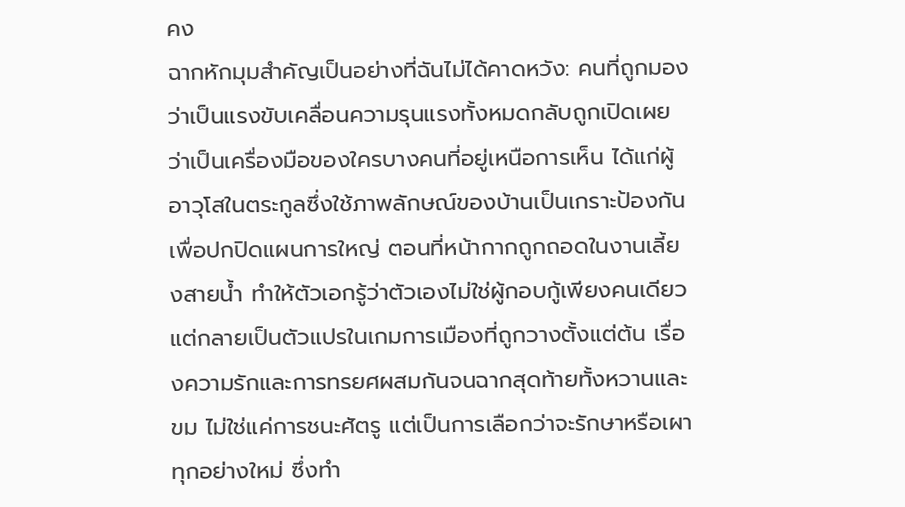คง
ฉากหักมุมสำคัญเป็นอย่างที่ฉันไม่ได้คาดหวัง: คนที่ถูกมองว่าเป็นแรงขับเคลื่อนความรุนแรงทั้งหมดกลับถูกเปิดเผยว่าเป็นเครื่องมือของใครบางคนที่อยู่เหนือการเห็น ได้แก่ผู้อาวุโสในตระกูลซึ่งใช้ภาพลักษณ์ของบ้านเป็นเกราะป้องกันเพื่อปกปิดแผนการใหญ่ ตอนที่หน้ากากถูกถอดในงานเลี้ยงสายน้ำ ทำให้ตัวเอกรู้ว่าตัวเองไม่ใช่ผู้กอบกู้เพียงคนเดียว แต่กลายเป็นตัวแปรในเกมการเมืองที่ถูกวางตั้งแต่ต้น เรื่องความรักและการทรยศผสมกันจนฉากสุดท้ายทั้งหวานและขม ไม่ใช่แค่การชนะศัตรู แต่เป็นการเลือกว่าจะรักษาหรือเผาทุกอย่างใหม่ ซึ่งทำ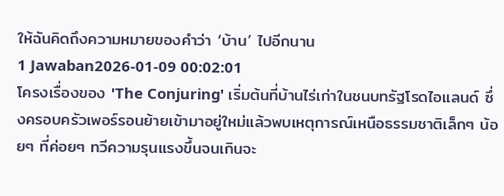ให้ฉันคิดถึงความหมายของคำว่า ‘บ้าน’ ไปอีกนาน
1 Jawaban2026-01-09 00:02:01
โครงเรื่องของ 'The Conjuring' เริ่มต้นที่บ้านไร่เก่าในชนบทรัฐโรดไอแลนด์ ซึ่งครอบครัวเพอร์รอนย้ายเข้ามาอยู่ใหม่แล้วพบเหตุการณ์เหนือธรรมชาติเล็กๆ น้อยๆ ที่ค่อยๆ ทวีความรุนแรงขึ้นจนเกินจะ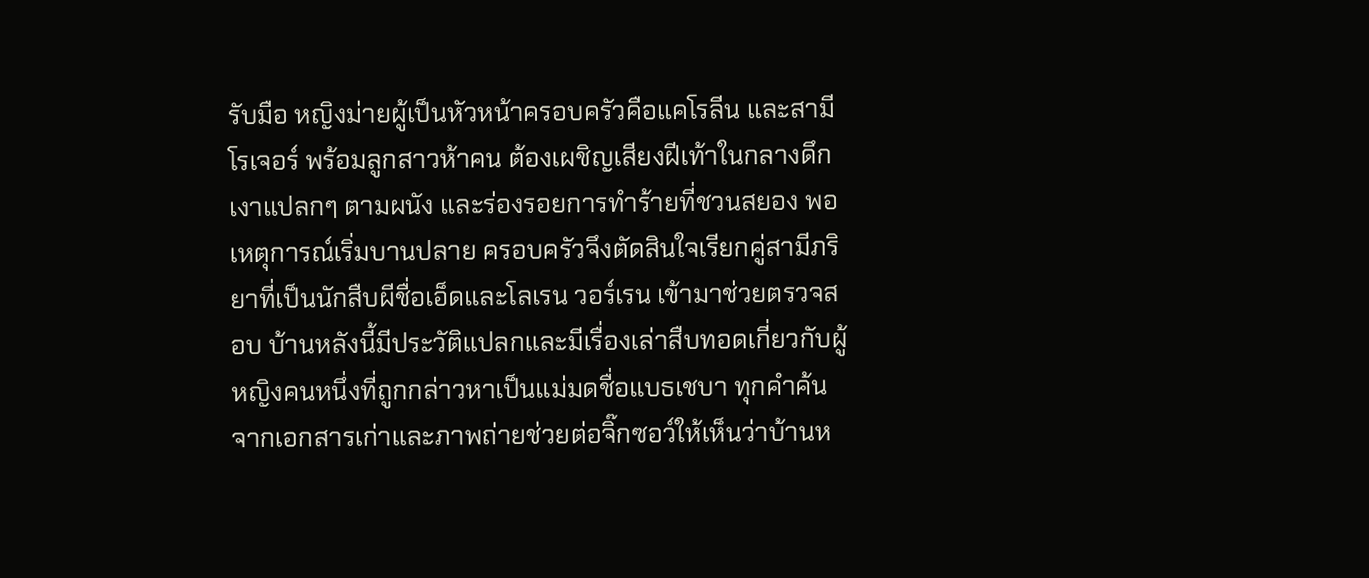รับมือ หญิงม่ายผู้เป็นหัวหน้าครอบครัวคือแคโรลีน และสามี โรเจอร์ พร้อมลูกสาวห้าคน ต้องเผชิญเสียงฝีเท้าในกลางดึก เงาแปลกๆ ตามผนัง และร่องรอยการทำร้ายที่ชวนสยอง พอเหตุการณ์เริ่มบานปลาย ครอบครัวจึงตัดสินใจเรียกคู่สามีภริยาที่เป็นนักสืบผีชื่อเอ็ดและโลเรน วอร์เรน เข้ามาช่วยตรวจสอบ บ้านหลังนี้มีประวัติแปลกและมีเรื่องเล่าสืบทอดเกี่ยวกับผู้หญิงคนหนึ่งที่ถูกกล่าวหาเป็นแม่มดชื่อแบธเชบา ทุกคำค้นจากเอกสารเก่าและภาพถ่ายช่วยต่อจิ๊กซอว์ให้เห็นว่าบ้านห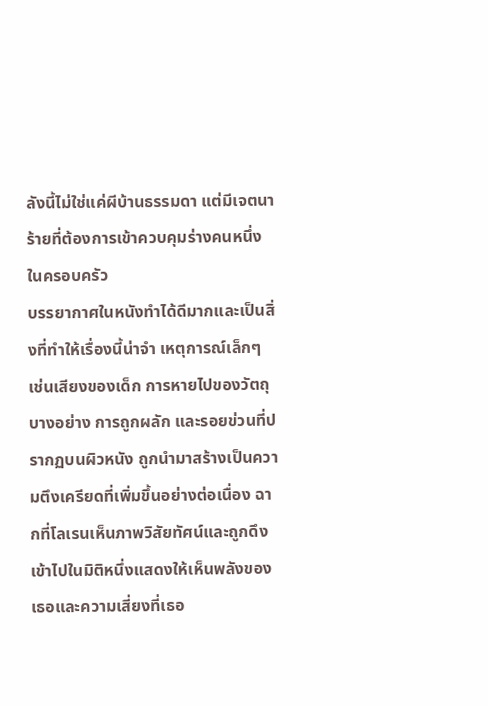ลังนี้ไม่ใช่แค่ผีบ้านธรรมดา แต่มีเจตนาร้ายที่ต้องการเข้าควบคุมร่างคนหนึ่งในครอบครัว
บรรยากาศในหนังทำได้ดีมากและเป็นสิ่งที่ทำให้เรื่องนี้น่าจำ เหตุการณ์เล็กๆ เช่นเสียงของเด็ก การหายไปของวัตถุบางอย่าง การถูกผลัก และรอยข่วนที่ปรากฏบนผิวหนัง ถูกนำมาสร้างเป็นความตึงเครียดที่เพิ่มขึ้นอย่างต่อเนื่อง ฉากที่โลเรนเห็นภาพวิสัยทัศน์และถูกดึงเข้าไปในมิติหนึ่งแสดงให้เห็นพลังของเธอและความเสี่ยงที่เธอ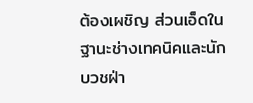ต้องเผชิญ ส่วนเอ็ดในฐานะช่างเทคนิคและนักบวชฝ่า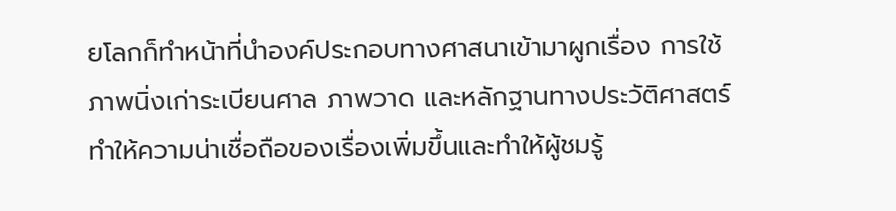ยโลกก็ทำหน้าที่นำองค์ประกอบทางศาสนาเข้ามาผูกเรื่อง การใช้ภาพนิ่งเก่าระเบียนศาล ภาพวาด และหลักฐานทางประวัติศาสตร์ทำให้ความน่าเชื่อถือของเรื่องเพิ่มขึ้นและทำให้ผู้ชมรู้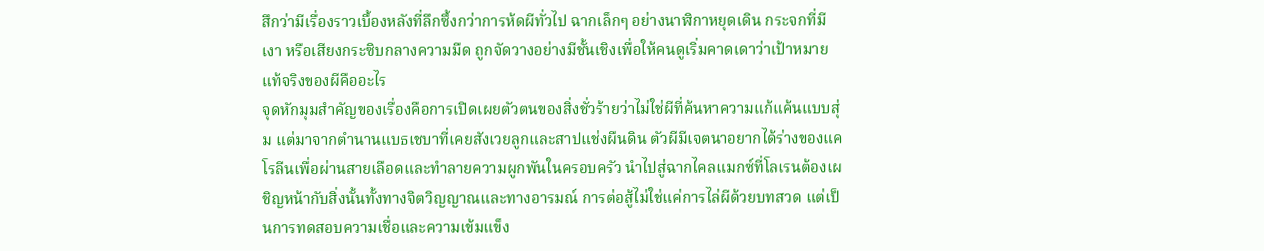สึกว่ามีเรื่องราวเบื้องหลังที่ลึกซึ้งกว่าการห้ดผีทั่วไป ฉากเล็กๆ อย่างนาฬิกาหยุดเดิน กระจกที่มีเงา หรือเสียงกระซิบกลางความมืด ถูกจัดวางอย่างมีชั้นเชิงเพื่อให้คนดูเริ่มคาดเดาว่าเป้าหมายแท้จริงของผีคืออะไร
จุดหักมุมสำคัญของเรื่องคือการเปิดเผยตัวตนของสิ่งชั่วร้ายว่าไม่ใช่ผีที่ค้นหาความแก้แค้นแบบสุ่ม แต่มาจากตำนานแบธเชบาที่เคยสังเวยลูกและสาปแช่งผืนดิน ตัวผีมีเจตนาอยากได้ร่างของแคโรลีนเพื่อผ่านสายเลือดและทำลายความผูกพันในครอบครัว นำไปสู่ฉากไคลแมกซ์ที่โลเรนต้องเผชิญหน้ากับสิ่งนั้นทั้งทางจิตวิญญาณและทางอารมณ์ การต่อสู้ไม่ใช่แค่การไล่ผีด้วยบทสวด แต่เป็นการทดสอบความเชื่อและความเข้มแข็ง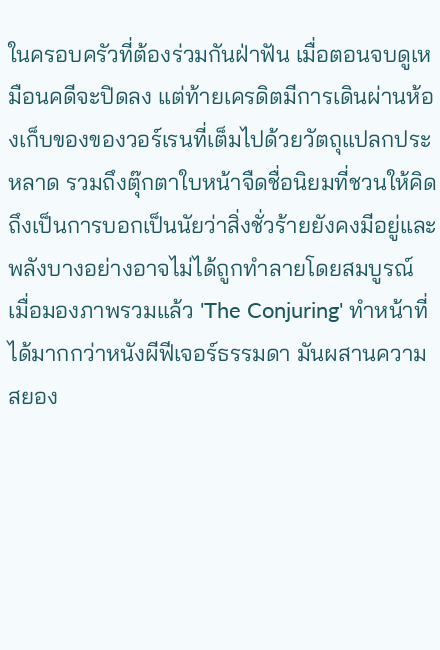ในครอบครัวที่ต้องร่วมกันฝ่าฟัน เมื่อตอนจบดูเหมือนคดีจะปิดลง แต่ท้ายเครดิตมีการเดินผ่านห้องเก็บของของวอร์เรนที่เต็มไปด้วยวัตถุแปลกประหลาด รวมถึงตุ๊กตาใบหน้าจืดชื่อนิยมที่ชวนให้คิดถึงเป็นการบอกเป็นนัยว่าสิ่งชั่วร้ายยังคงมีอยู่และพลังบางอย่างอาจไม่ได้ถูกทำลายโดยสมบูรณ์
เมื่อมองภาพรวมแล้ว 'The Conjuring' ทำหน้าที่ได้มากกว่าหนังผีฟีเจอร์ธรรมดา มันผสานความสยอง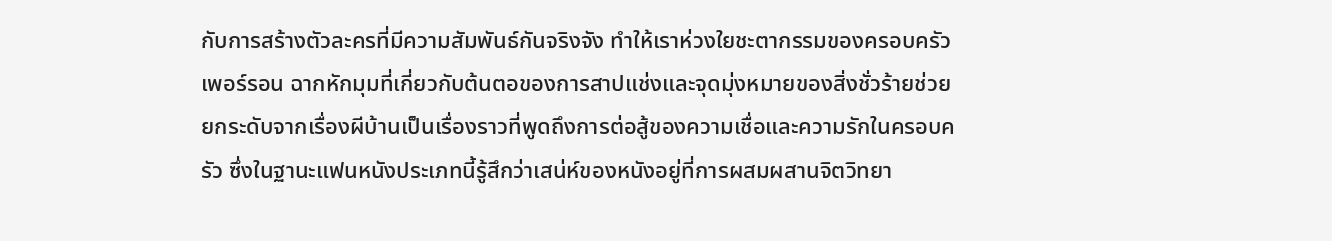กับการสร้างตัวละครที่มีความสัมพันธ์กันจริงจัง ทำให้เราห่วงใยชะตากรรมของครอบครัวเพอร์รอน ฉากหักมุมที่เกี่ยวกับต้นตอของการสาปแช่งและจุดมุ่งหมายของสิ่งชั่วร้ายช่วยยกระดับจากเรื่องผีบ้านเป็นเรื่องราวที่พูดถึงการต่อสู้ของความเชื่อและความรักในครอบครัว ซึ่งในฐานะแฟนหนังประเภทนี้รู้สึกว่าเสน่ห์ของหนังอยู่ที่การผสมผสานจิตวิทยา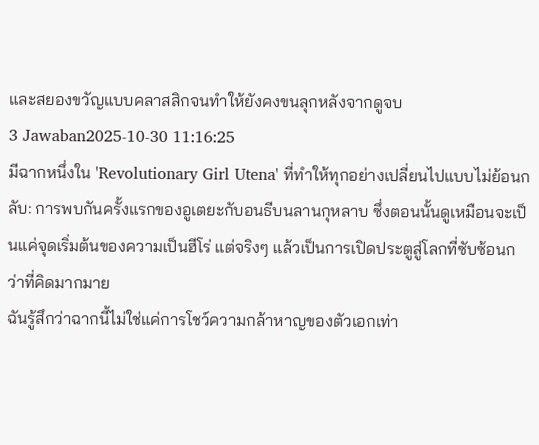และสยองขวัญแบบคลาสสิกจนทำให้ยังคงขนลุกหลังจากดูจบ
3 Jawaban2025-10-30 11:16:25
มีฉากหนึ่งใน 'Revolutionary Girl Utena' ที่ทำให้ทุกอย่างเปลี่ยนไปแบบไม่ย้อนกลับ: การพบกันครั้งแรกของอูเตยะกับอนธีบนลานกุหลาบ ซึ่งตอนนั้นดูเหมือนจะเป็นแค่จุดเริ่มต้นของความเป็นฮีโร่ แต่จริงๆ แล้วเป็นการเปิดประตูสู่โลกที่ซับซ้อนกว่าที่คิดมากมาย
ฉันรู้สึกว่าฉากนี้ไม่ใช่แค่การโชว์ความกล้าหาญของตัวเอกเท่า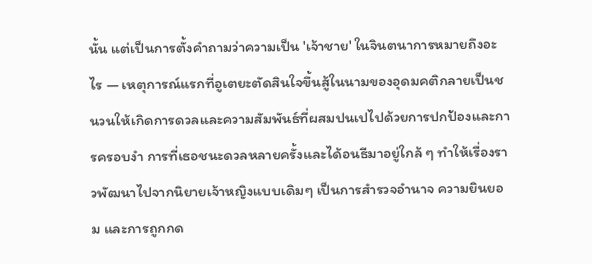นั้น แต่เป็นการตั้งคำถามว่าความเป็น 'เจ้าชาย' ในจินตนาการหมายถึงอะไร — เหตุการณ์แรกที่อูเตยะตัดสินใจขึ้นสู้ในนามของอุดมคติกลายเป็นชนวนให้เกิดการดวลและความสัมพันธ์ที่ผสมปนเปไปด้วยการปกป้องและการครอบงำ การที่เธอชนะดวลหลายครั้งและได้อนธีมาอยู่ใกล้ ๆ ทำให้เรื่องราวพัฒนาไปจากนิยายเจ้าหญิงแบบเดิมๆ เป็นการสำรวจอำนาจ ความยินยอม และการถูกกด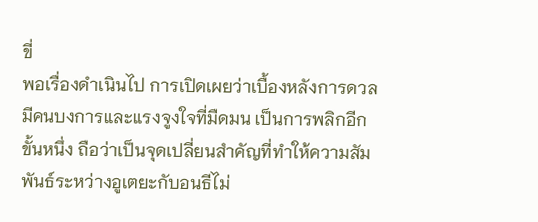ขี่
พอเรื่องดำเนินไป การเปิดเผยว่าเบื้องหลังการดวลมีคนบงการและแรงจูงใจที่มืดมน เป็นการพลิกอีกขั้นหนึ่ง ถือว่าเป็นจุดเปลี่ยนสำคัญที่ทำให้ความสัมพันธ์ระหว่างอูเตยะกับอนธีไม่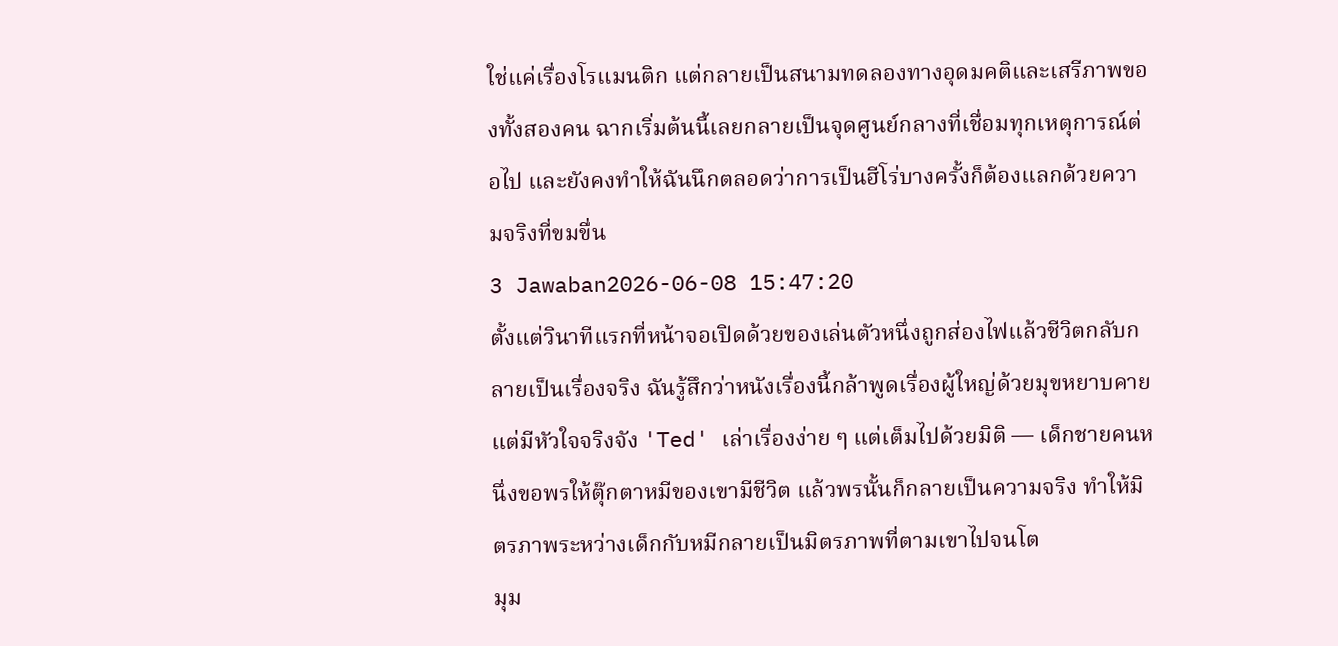ใช่แค่เรื่องโรแมนติก แต่กลายเป็นสนามทดลองทางอุดมคติและเสรีภาพของทั้งสองคน ฉากเริ่มต้นนี้เลยกลายเป็นจุดศูนย์กลางที่เชื่อมทุกเหตุการณ์ต่อไป และยังคงทำให้ฉันนึกตลอดว่าการเป็นฮีโร่บางครั้งก็ต้องแลกด้วยความจริงที่ขมขื่น
3 Jawaban2026-06-08 15:47:20
ตั้งแต่วินาทีแรกที่หน้าจอเปิดด้วยของเล่นตัวหนึ่งถูกส่องไฟแล้วชีวิตกลับกลายเป็นเรื่องจริง ฉันรู้สึกว่าหนังเรื่องนี้กล้าพูดเรื่องผู้ใหญ่ด้วยมุขหยาบคายแต่มีหัวใจจริงจัง 'Ted' เล่าเรื่องง่าย ๆ แต่เต็มไปด้วยมิติ — เด็กชายคนหนึ่งขอพรให้ตุ๊กตาหมีของเขามีชีวิต แล้วพรนั้นก็กลายเป็นความจริง ทำให้มิตรภาพระหว่างเด็กกับหมีกลายเป็นมิตรภาพที่ตามเขาไปจนโต
มุม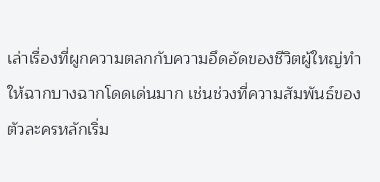เล่าเรื่องที่ผูกความตลกกับความอึดอัดของชีวิตผู้ใหญ่ทำให้ฉากบางฉากโดดเด่นมาก เช่นช่วงที่ความสัมพันธ์ของตัวละครหลักเริ่ม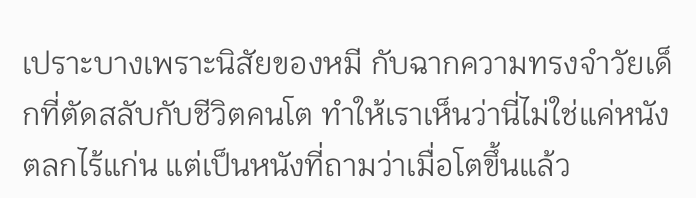เปราะบางเพราะนิสัยของหมี กับฉากความทรงจำวัยเด็กที่ตัดสลับกับชีวิตคนโต ทำให้เราเห็นว่านี่ไม่ใช่แค่หนังตลกไร้แก่น แต่เป็นหนังที่ถามว่าเมื่อโตขึ้นแล้ว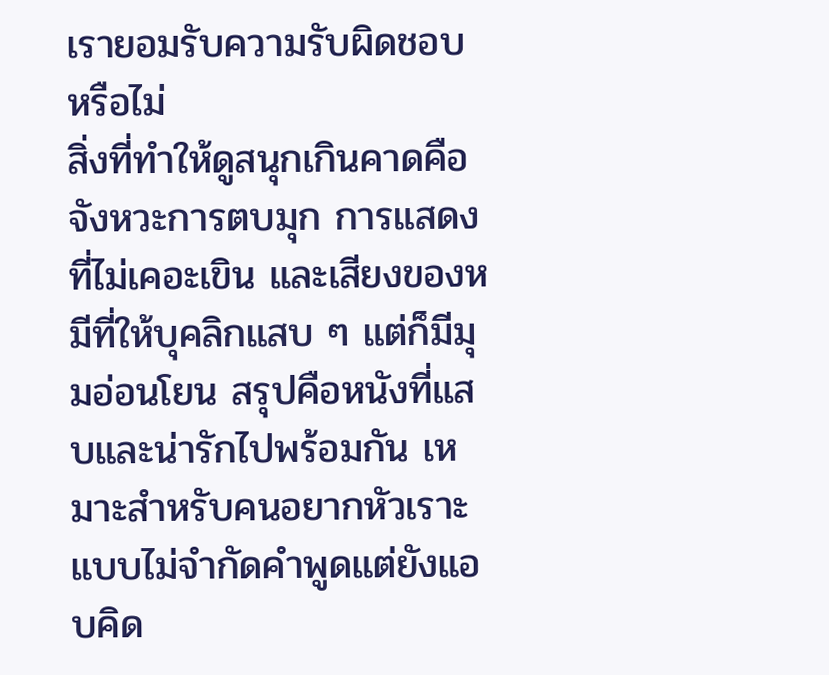เรายอมรับความรับผิดชอบหรือไม่
สิ่งที่ทำให้ดูสนุกเกินคาดคือจังหวะการตบมุก การแสดงที่ไม่เคอะเขิน และเสียงของหมีที่ให้บุคลิกแสบ ๆ แต่ก็มีมุมอ่อนโยน สรุปคือหนังที่แสบและน่ารักไปพร้อมกัน เหมาะสำหรับคนอยากหัวเราะแบบไม่จำกัดคำพูดแต่ยังแอบคิด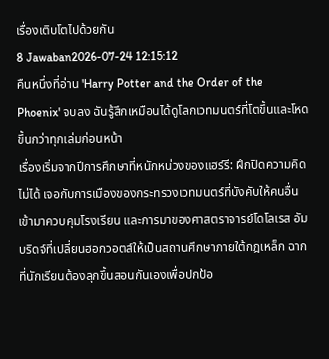เรื่องเติบโตไปด้วยกัน
8 Jawaban2026-07-24 12:15:12
คืนหนึ่งที่อ่าน 'Harry Potter and the Order of the Phoenix' จบลง ฉันรู้สึกเหมือนได้ดูโลกเวทมนตร์ที่โตขึ้นและโหดขึ้นกว่าทุกเล่มก่อนหน้า
เรื่องเริ่มจากปีการศึกษาที่หนักหน่วงของแฮร์รี: ฝึกปิดความคิดไม่ได้ เจอกับการเมืองของกระทรวงเวทมนตร์ที่บังคับให้คนอื่นเข้ามาควบคุมโรงเรียน และการมาของศาสตราจารย์โดโลเรส อัมบริดจ์ที่เปลี่ยนฮอกวอตส์ให้เป็นสถานศึกษาภายใต้กฎเหล็ก ฉากที่นักเรียนต้องลุกขึ้นสอนกันเองเพื่อปกป้อ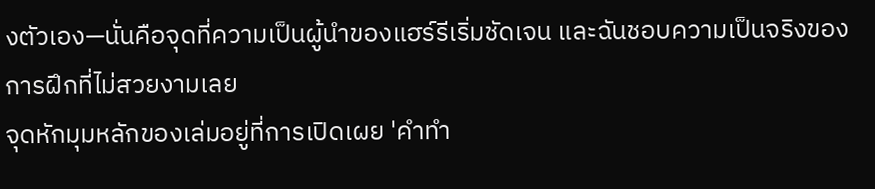งตัวเอง—นั่นคือจุดที่ความเป็นผู้นำของแฮร์รีเริ่มชัดเจน และฉันชอบความเป็นจริงของการฝึกที่ไม่สวยงามเลย
จุดหักมุมหลักของเล่มอยู่ที่การเปิดเผย 'คำทำ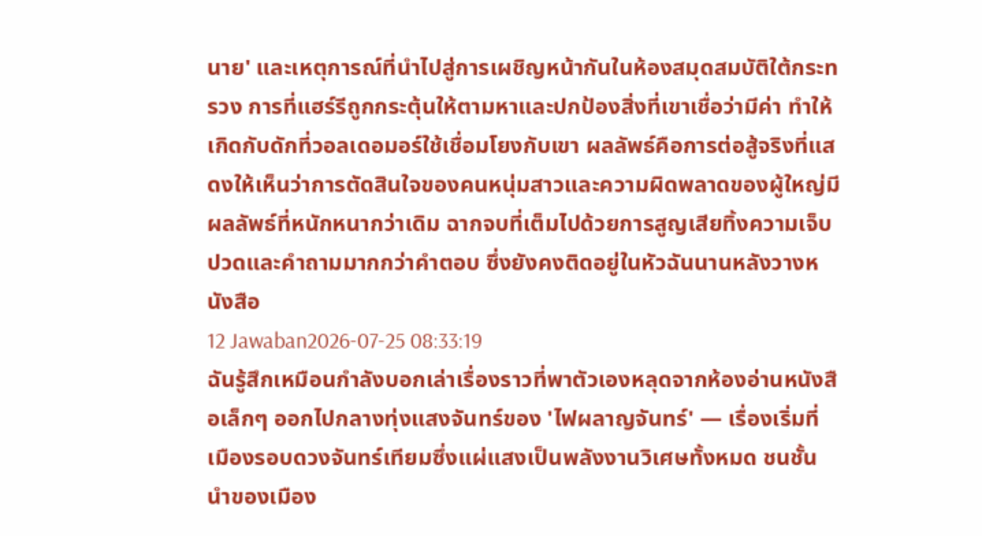นาย' และเหตุการณ์ที่นำไปสู่การเผชิญหน้ากันในห้องสมุดสมบัติใต้กระทรวง การที่แฮร์รีถูกกระตุ้นให้ตามหาและปกป้องสิ่งที่เขาเชื่อว่ามีค่า ทำให้เกิดกับดักที่วอลเดอมอร์ใช้เชื่อมโยงกับเขา ผลลัพธ์คือการต่อสู้จริงที่แสดงให้เห็นว่าการตัดสินใจของคนหนุ่มสาวและความผิดพลาดของผู้ใหญ่มีผลลัพธ์ที่หนักหนากว่าเดิม ฉากจบที่เต็มไปด้วยการสูญเสียทิ้งความเจ็บปวดและคำถามมากกว่าคำตอบ ซึ่งยังคงติดอยู่ในหัวฉันนานหลังวางหนังสือ
12 Jawaban2026-07-25 08:33:19
ฉันรู้สึกเหมือนกำลังบอกเล่าเรื่องราวที่พาตัวเองหลุดจากห้องอ่านหนังสือเล็กๆ ออกไปกลางทุ่งแสงจันทร์ของ 'ไฟผลาญจันทร์' — เรื่องเริ่มที่เมืองรอบดวงจันทร์เทียมซึ่งแผ่แสงเป็นพลังงานวิเศษทั้งหมด ชนชั้นนำของเมือง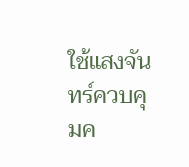ใช้แสงจันทร์ควบคุมค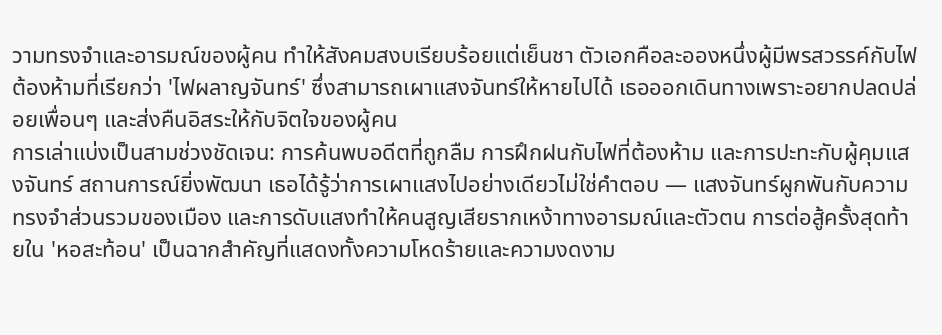วามทรงจำและอารมณ์ของผู้คน ทำให้สังคมสงบเรียบร้อยแต่เย็นชา ตัวเอกคือละอองหนึ่งผู้มีพรสวรรค์กับไฟต้องห้ามที่เรียกว่า 'ไฟผลาญจันทร์' ซึ่งสามารถเผาแสงจันทร์ให้หายไปได้ เธอออกเดินทางเพราะอยากปลดปล่อยเพื่อนๆ และส่งคืนอิสระให้กับจิตใจของผู้คน
การเล่าแบ่งเป็นสามช่วงชัดเจน: การค้นพบอดีตที่ถูกลืม การฝึกฝนกับไฟที่ต้องห้าม และการปะทะกับผู้คุมแสงจันทร์ สถานการณ์ยิ่งพัฒนา เธอได้รู้ว่าการเผาแสงไปอย่างเดียวไม่ใช่คำตอบ — แสงจันทร์ผูกพันกับความทรงจำส่วนรวมของเมือง และการดับแสงทำให้คนสูญเสียรากเหง้าทางอารมณ์และตัวตน การต่อสู้ครั้งสุดท้ายใน 'หอสะท้อน' เป็นฉากสำคัญที่แสดงทั้งความโหดร้ายและความงดงาม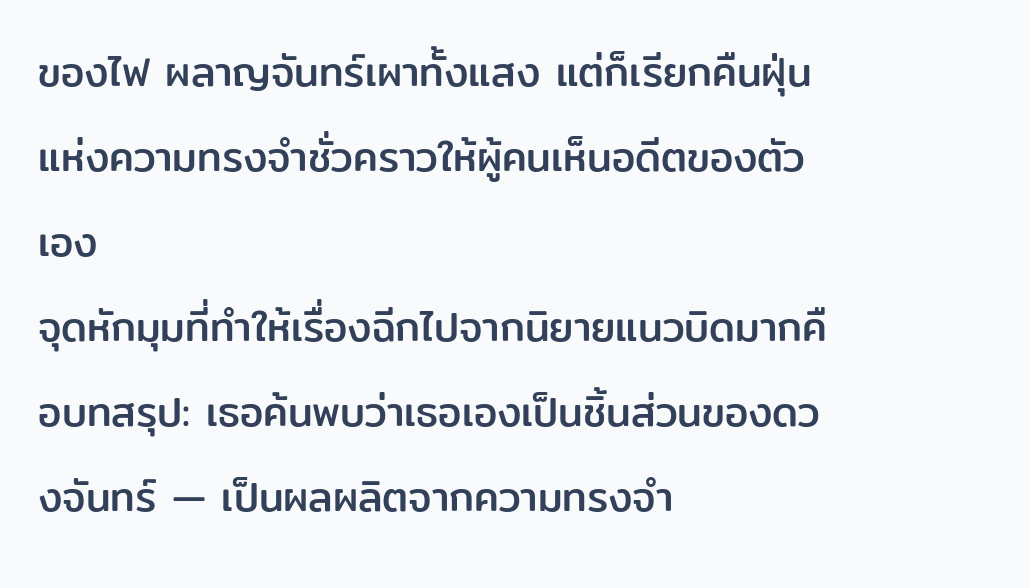ของไฟ ผลาญจันทร์เผาทั้งแสง แต่ก็เรียกคืนฝุ่นแห่งความทรงจำชั่วคราวให้ผู้คนเห็นอดีตของตัวเอง
จุดหักมุมที่ทำให้เรื่องฉีกไปจากนิยายแนวบิดมากคือบทสรุป: เธอค้นพบว่าเธอเองเป็นชิ้นส่วนของดวงจันทร์ — เป็นผลผลิตจากความทรงจำ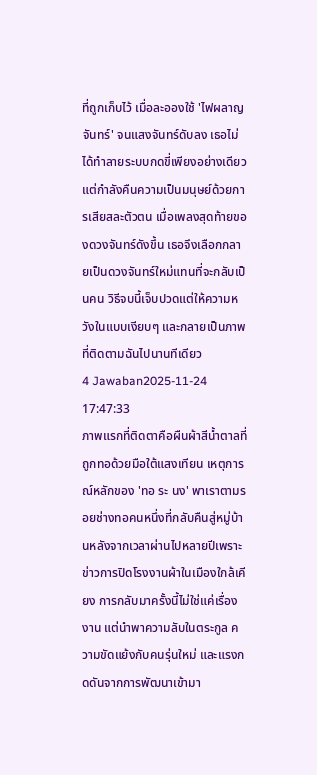ที่ถูกเก็บไว้ เมื่อละอองใช้ 'ไฟผลาญจันทร์' จนแสงจันทร์ดับลง เธอไม่ได้ทำลายระบบกดขี่เพียงอย่างเดียว แต่กำลังคืนความเป็นมนุษย์ด้วยการเสียสละตัวตน เมื่อเพลงสุดท้ายของดวงจันทร์ดังขึ้น เธอจึงเลือกกลายเป็นดวงจันทร์ใหม่แทนที่จะกลับเป็นคน วิธีจบนี้เจ็บปวดแต่ให้ความหวังในแบบเงียบๆ และกลายเป็นภาพที่ติดตามฉันไปนานทีเดียว
4 Jawaban2025-11-24 17:47:33
ภาพแรกที่ติดตาคือผืนผ้าสีน้ำตาลที่ถูกทอด้วยมือใต้แสงเทียน เหตุการณ์หลักของ 'ทอ ระ นง' พาเราตามรอยช่างทอคนหนึ่งที่กลับคืนสู่หมู่บ้านหลังจากเวลาผ่านไปหลายปีเพราะข่าวการปิดโรงงานผ้าในเมืองใกล้เคียง การกลับมาครั้งนี้ไม่ใช่แค่เรื่องงาน แต่นำพาความลับในตระกูล ความขัดแย้งกับคนรุ่นใหม่ และแรงกดดันจากการพัฒนาเข้ามา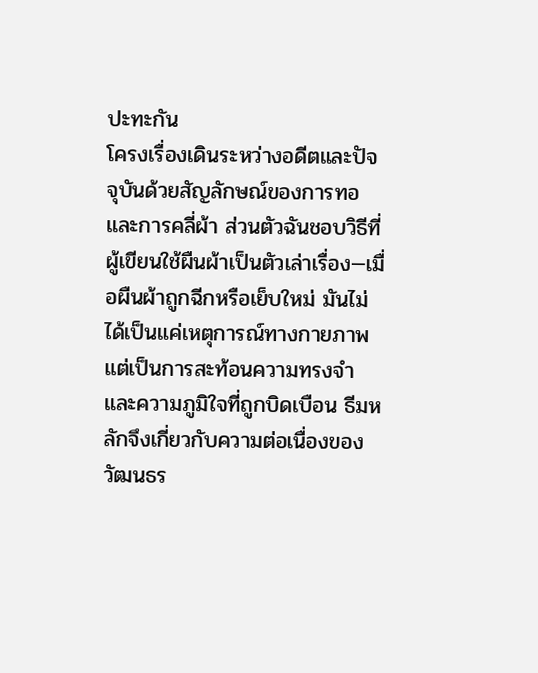ปะทะกัน
โครงเรื่องเดินระหว่างอดีตและปัจจุบันด้วยสัญลักษณ์ของการทอและการคลี่ผ้า ส่วนตัวฉันชอบวิธีที่ผู้เขียนใช้ผืนผ้าเป็นตัวเล่าเรื่อง—เมื่อผืนผ้าถูกฉีกหรือเย็บใหม่ มันไม่ได้เป็นแค่เหตุการณ์ทางกายภาพ แต่เป็นการสะท้อนความทรงจำและความภูมิใจที่ถูกบิดเบือน ธีมหลักจึงเกี่ยวกับความต่อเนื่องของวัฒนธร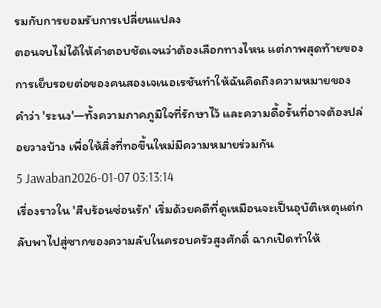รมกับการยอมรับการเปลี่ยนแปลง
ตอนจบไม่ได้ให้คำตอบชัดเจนว่าต้องเลือกทางไหน แต่ภาพสุดท้ายของการเย็บรอยต่อของคนสองเจเนอเรชันทำให้ฉันคิดถึงความหมายของคำว่า 'ระนง'—ทั้งความภาคภูมิใจที่รักษาไว้ และความดื้อรั้นที่อาจต้องปล่อยวางบ้าง เพื่อให้สิ่งที่ทอขึ้นใหม่มีความหมายร่วมกัน
5 Jawaban2026-01-07 03:13:14
เรื่องราวใน 'สืบร้อนซ่อนรัก' เริ่มด้วยคดีที่ดูเหมือนจะเป็นอุบัติเหตุแต่กลับพาไปสู่ซากของความลับในครอบครัวสูงศักดิ์ ฉากเปิดทำให้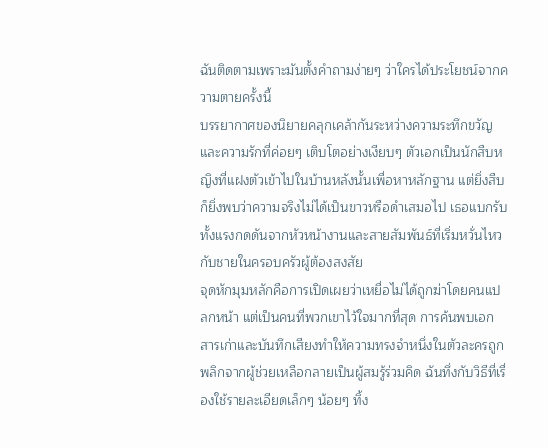ฉันติดตามเพราะมันตั้งคำถามง่ายๆ ว่าใครได้ประโยชน์จากความตายครั้งนี้
บรรยากาศของนิยายคลุกเคล้ากันระหว่างความระทึกขวัญและความรักที่ค่อยๆ เติบโตอย่างเงียบๆ ตัวเอกเป็นนักสืบหญิงที่แฝงตัวเข้าไปในบ้านหลังนั้นเพื่อหาหลักฐาน แต่ยิ่งสืบก็ยิ่งพบว่าความจริงไม่ได้เป็นขาวหรือดำเสมอไป เธอแบกรับทั้งแรงกดดันจากหัวหน้างานและสายสัมพันธ์ที่เริ่มหวั่นไหวกับชายในครอบครัวผู้ต้องสงสัย
จุดหักมุมหลักคือการเปิดเผยว่าเหยื่อไม่ได้ถูกฆ่าโดยคนแปลกหน้า แต่เป็นคนที่พวกเขาไว้ใจมากที่สุด การค้นพบเอกสารเก่าและบันทึกเสียงทำให้ความทรงจำหนึ่งในตัวละครถูกพลิกจากผู้ช่วยเหลือกลายเป็นผู้สมรู้ร่วมคิด ฉันทึ่งกับวิธีที่เรื่องใช้รายละเอียดเล็กๆ น้อยๆ ทิ้ง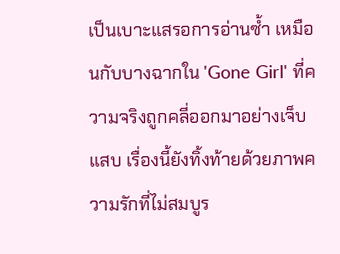เป็นเบาะแสรอการอ่านซ้ำ เหมือนกับบางฉากใน 'Gone Girl' ที่ความจริงถูกคลี่ออกมาอย่างเจ็บแสบ เรื่องนี้ยังทิ้งท้ายด้วยภาพความรักที่ไม่สมบูร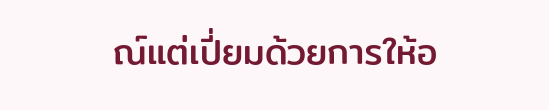ณ์แต่เปี่ยมด้วยการให้อ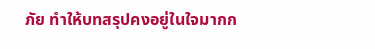ภัย ทำให้บทสรุปคงอยู่ในใจมากก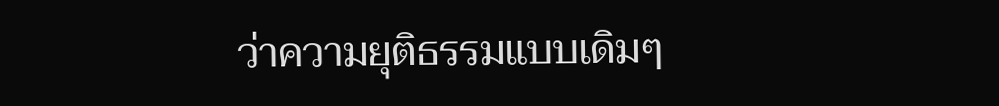ว่าความยุติธรรมแบบเดิมๆ